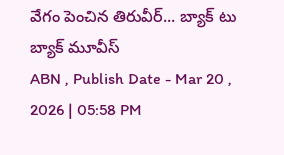వేగం పెంచిన తిరువీర్... బ్యాక్ టు బ్యాక్ మూవీస్
ABN , Publish Date - Mar 20 , 2026 | 05:58 PM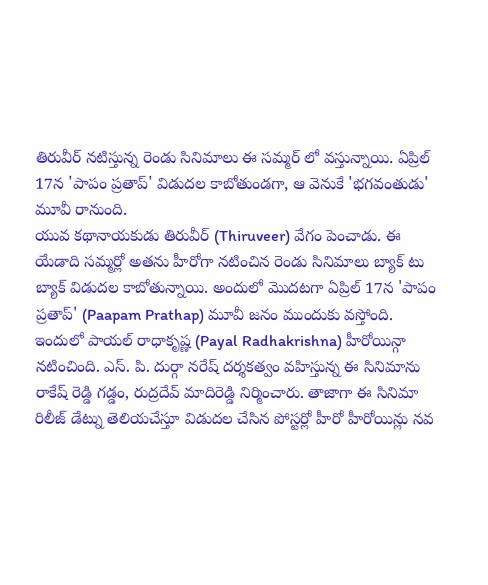తిరువీర్ నటిస్తున్న రెండు సినిమాలు ఈ సమ్మర్ లో వస్తున్నాయి. ఏప్రిల్ 17న 'పాపం ప్రతాప్' విడుదల కాబోతుండగా, ఆ వెనుకే 'భగవంతుడు' మూవీ రానుంది.
యువ కథానాయకుడు తిరువీర్ (Thiruveer) వేగం పెంచాడు. ఈ యేడాది సమ్మర్లో అతను హీరోగా నటించిన రెండు సినిమాలు బ్యాక్ టు బ్యాక్ విడుదల కాబోతున్నాయి. అందులో మొదటగా ఏప్రిల్ 17న 'పాపం ప్రతాప్' (Paapam Prathap) మూవీ జనం ముందుకు వస్తోంది. ఇందులో పాయల్ రాధాకృష్ణ (Payal Radhakrishna) హీరోయిన్గా నటించింది. ఎస్. పి. దుర్గా నరేష్ దర్శకత్వం వహిస్తున్న ఈ సినిమాను రాకేష్ రెడ్డి గడ్డం, రుద్రదేవ్ మాదిరెడ్డి నిర్మించారు. తాజాగా ఈ సినిమా రిలీజ్ డేట్ను తెలియచేస్తూ విడుదల చేసిన పోస్టర్లో హీరో హీరోయిన్లు నవ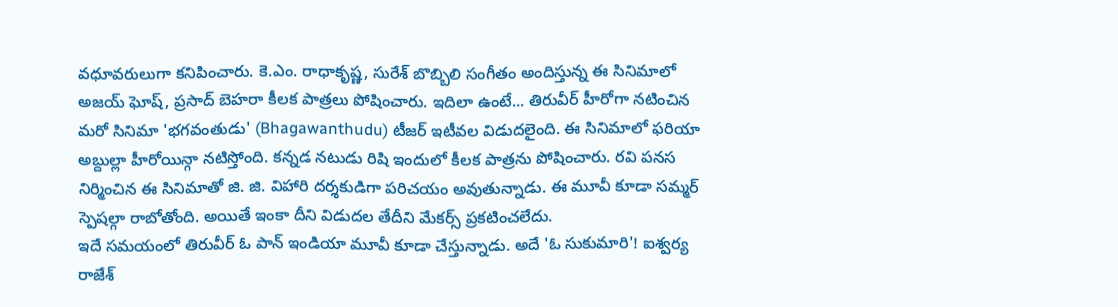వధూవరులుగా కనిపించారు. కె.ఎం. రాధాకృష్ణ, సురేశ్ బొబ్బిలి సంగీతం అందిస్తున్న ఈ సినిమాలో అజయ్ ఘోష్, ప్రసాద్ బెహరా కీలక పాత్రలు పోషించారు. ఇదిలా ఉంటే... తిరువీర్ హీరోగా నటించిన మరో సినిమా 'భగవంతుడు' (Bhagawanthudu) టీజర్ ఇటీవల విడుదలైంది. ఈ సినిమాలో ఫరియా అబ్దుల్లా హీరోయిన్గా నటిస్తోంది. కన్నడ నటుడు రిషి ఇందులో కీలక పాత్రను పోషించారు. రవి పనస నిర్మించిన ఈ సినిమాతో జి. జి. విహారి దర్శకుడిగా పరిచయం అవుతున్నాడు. ఈ మూవీ కూడా సమ్మర్ స్పెషల్గా రాబోతోంది. అయితే ఇంకా దీని విడుదల తేదీని మేకర్స్ ప్రకటించలేదు.
ఇదే సమయంలో తిరువీర్ ఓ పాన్ ఇండియా మూవీ కూడా చేస్తున్నాడు. అదే 'ఓ సుకుమారి'! ఐశ్వర్య రాజేశ్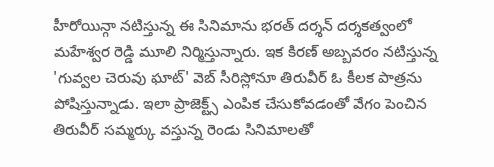హీరోయిన్గా నటిస్తున్న ఈ సినిమాను భరత్ దర్శన్ దర్శకత్వంలో మహేశ్వర రెడ్డి మూలి నిర్మిస్తున్నారు. ఇక కిరణ్ అబ్బవరం నటిస్తున్న 'గువ్వల చెరువు ఘాట్' వెబ్ సీరిస్లోనూ తిరువీర్ ఓ కీలక పాత్రను పోషిస్తున్నాడు. ఇలా ప్రాజెక్ట్స్ ఎంపిక చేసుకోవడంతో వేగం పెంచిన తిరువీర్ సమ్మర్కు వస్తున్న రెండు సినిమాలతో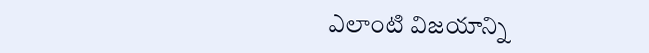ఎలాంటి విజయాన్ని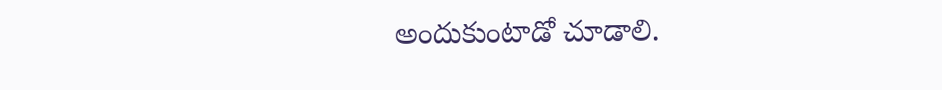అందుకుంటాడో చూడాలి.